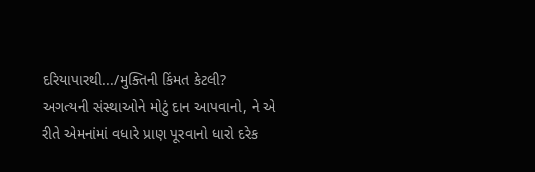દરિયાપારથી.../મુક્તિની કિંમત કેટલી?
અગત્યની સંસ્થાઓને મોટું દાન આપવાનો, ને એ રીતે એમનાંમાં વધારે પ્રાણ પૂરવાનો ધારો દરેક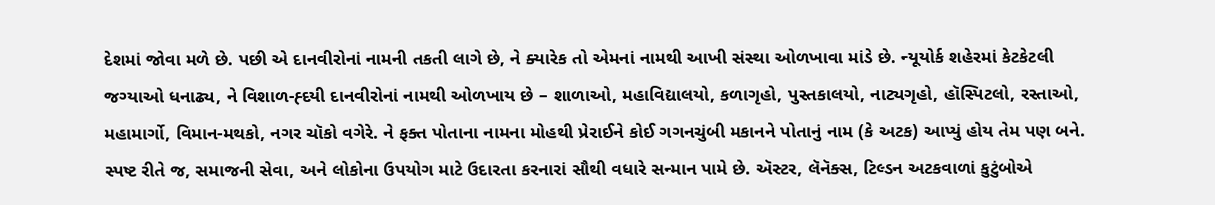દેશમાં જોવા મળે છે. પછી એ દાનવીરોનાં નામની તકતી લાગે છે, ને ક્યારેક તો એમનાં નામથી આખી સંસ્થા ઓળખાવા માંડે છે. ન્યૂયોર્ક શહેરમાં કેટકેટલી જગ્યાઓ ધનાઢ્ય, ને વિશાળ-હ્દયી દાનવીરોનાં નામથી ઓળખાય છે – શાળાઓ, મહાવિદ્યાલયો, કળાગૃહો, પુસ્તકાલયો, નાટ્યગૃહો, હૉસ્પિટલો, રસ્તાઓ, મહામાર્ગો, વિમાન-મથકો, નગર ચૉકો વગેરે. ને ફક્ત પોતાના નામના મોહથી પ્રેરાઈને કોઈ ગગનચુંબી મકાનને પોતાનું નામ (કે અટક) આપ્યું હોય તેમ પણ બને. સ્પષ્ટ રીતે જ, સમાજની સેવા, અને લોકોના ઉપયોગ માટે ઉદારતા કરનારાં સૌથી વધારે સન્માન પામે છે. ઍસ્ટર, લૅનૅક્સ, ટિલ્ડન અટકવાળાં કુટુંબોએ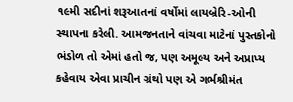૧૯મી સદીનાં શરૂઆતનાં વર્ષોમાં લાયબ્રેરિ-ઓની સ્થાપના કરેલી. આમજનતાને વાંચવા માટેનાં પુસ્તકોનો ભંડોળ તો એમાં હતો જ, પણ અમૂલ્ય અને અપ્રાપ્ય કહેવાય એવા પ્રાચીન ગ્રંથો પણ એ ગર્ભશ્રીમંત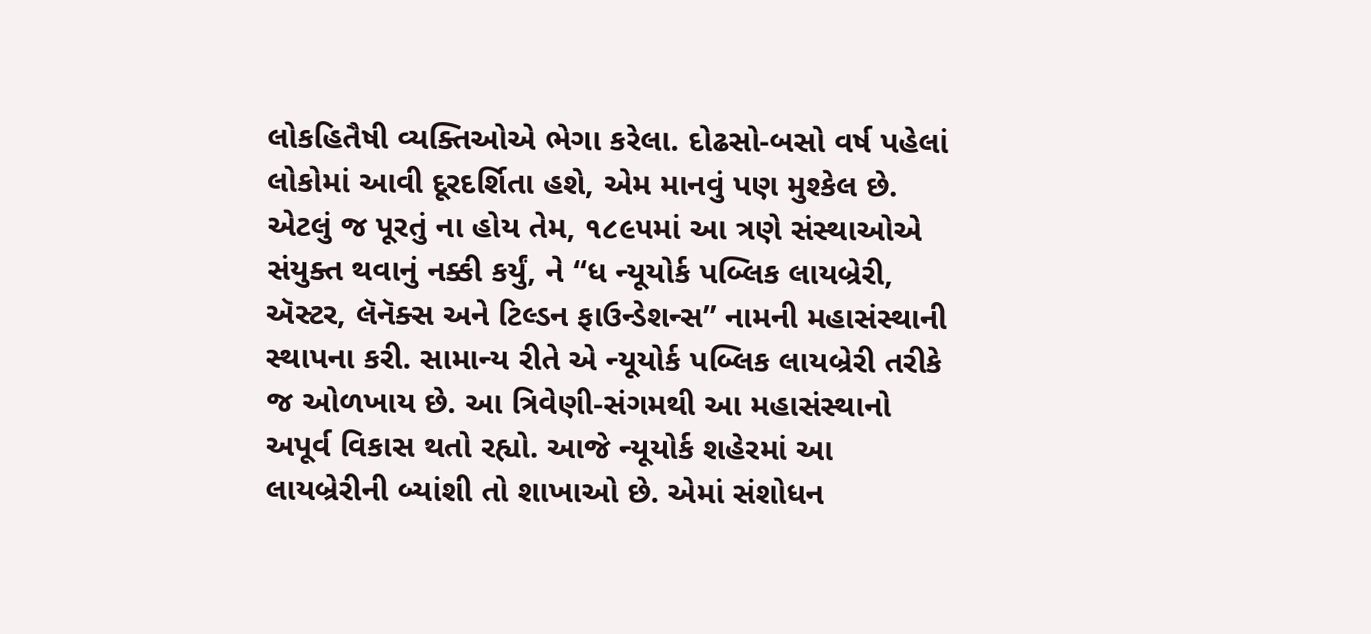લોકહિતૈષી વ્યક્તિઓએ ભેગા કરેલા. દોઢસો-બસો વર્ષ પહેલાં લોકોમાં આવી દૂરદર્શિતા હશે, એમ માનવું પણ મુશ્કેલ છે. એટલું જ પૂરતું ના હોય તેમ, ૧૮૯૫માં આ ત્રણે સંસ્થાઓએ સંયુક્ત થવાનું નક્કી કર્યું, ને “ધ ન્યૂયોર્ક પબ્લિક લાયબ્રેરી, ઍસ્ટર, લૅનૅક્સ અને ટિલ્ડન ફાઉન્ડેશન્સ” નામની મહાસંસ્થાની સ્થાપના કરી. સામાન્ય રીતે એ ન્યૂયોર્ક પબ્લિક લાયબ્રેરી તરીકે જ ઓળખાય છે. આ ત્રિવેણી-સંગમથી આ મહાસંસ્થાનો અપૂર્વ વિકાસ થતો રહ્યો. આજે ન્યૂયોર્ક શહેરમાં આ લાયબ્રેરીની બ્યાંશી તો શાખાઓ છે. એમાં સંશોધન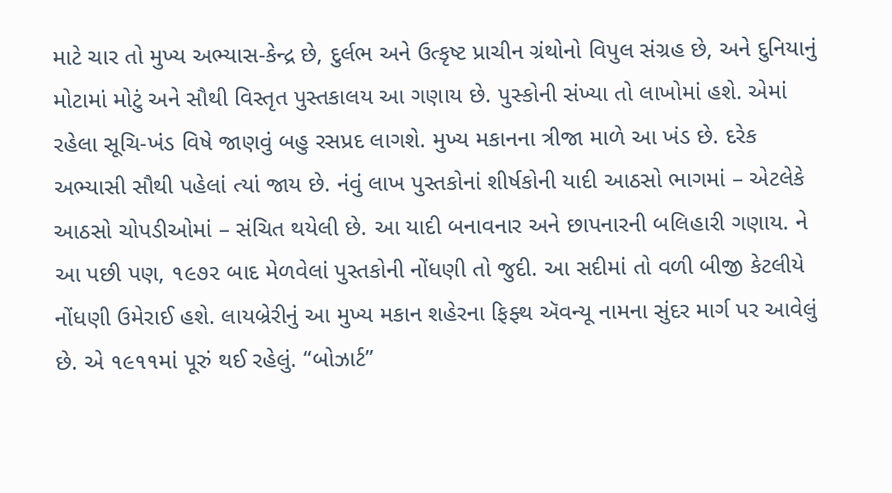માટે ચાર તો મુખ્ય અભ્યાસ-કેન્દ્ર છે, દુર્લભ અને ઉત્કૃષ્ટ પ્રાચીન ગ્રંથોનો વિપુલ સંગ્રહ છે, અને દુનિયાનું મોટામાં મોટું અને સૌથી વિસ્તૃત પુસ્તકાલય આ ગણાય છે. પુસ્કોની સંખ્યા તો લાખોમાં હશે. એમાં રહેલા સૂચિ-ખંડ વિષે જાણવું બહુ રસપ્રદ લાગશે. મુખ્ય મકાનના ત્રીજા માળે આ ખંડ છે. દરેક અભ્યાસી સૌથી પહેલાં ત્યાં જાય છે. નંવું લાખ પુસ્તકોનાં શીર્ષકોની યાદી આઠસો ભાગમાં – એટલેકે આઠસો ચોપડીઓમાં – સંચિત થયેલી છે. આ યાદી બનાવનાર અને છાપનારની બલિહારી ગણાય. ને આ પછી પણ, ૧૯૭૨ બાદ મેળવેલાં પુસ્તકોની નોંધણી તો જુદી. આ સદીમાં તો વળી બીજી કેટલીયે નોંધણી ઉમેરાઈ હશે. લાયબ્રેરીનું આ મુખ્ય મકાન શહેરના ફિફ્થ ઍવન્યૂ નામના સુંદર માર્ગ પર આવેલું છે. એ ૧૯૧૧માં પૂરું થઈ રહેલું. “બોઝાર્ટ”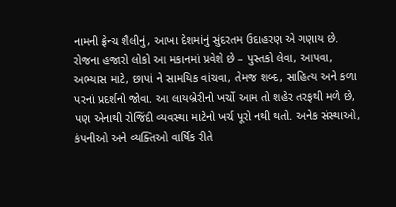નામની ફ્રેન્ચ શૈલીનું, આખા દેશમાંનું સુંદરતમ ઉદાહરણ એ ગણાય છે. રોજના હજારો લોકો આ મકાનમાં પ્રવેશે છે – પુસ્તકો લેવા, આપવા, અભ્યાસ માટે, છાપાં ને સામયિક વાંચવા, તેમજ શબ્દ, સાહિત્ય અને કળા પરનાં પ્રદર્શનો જોવા. આ લાયબ્રેરીનો ખર્ચો આમ તો શહેર તરફથી મળે છે, પણ એનાથી રોજિંદી વ્યવસ્થા માટેનો ખર્ચ પૂરો નથી થતો. અનેક સંસ્થાઓ, કંપનીઓ અને વ્યક્તિઓ વાર્ષિક રીતે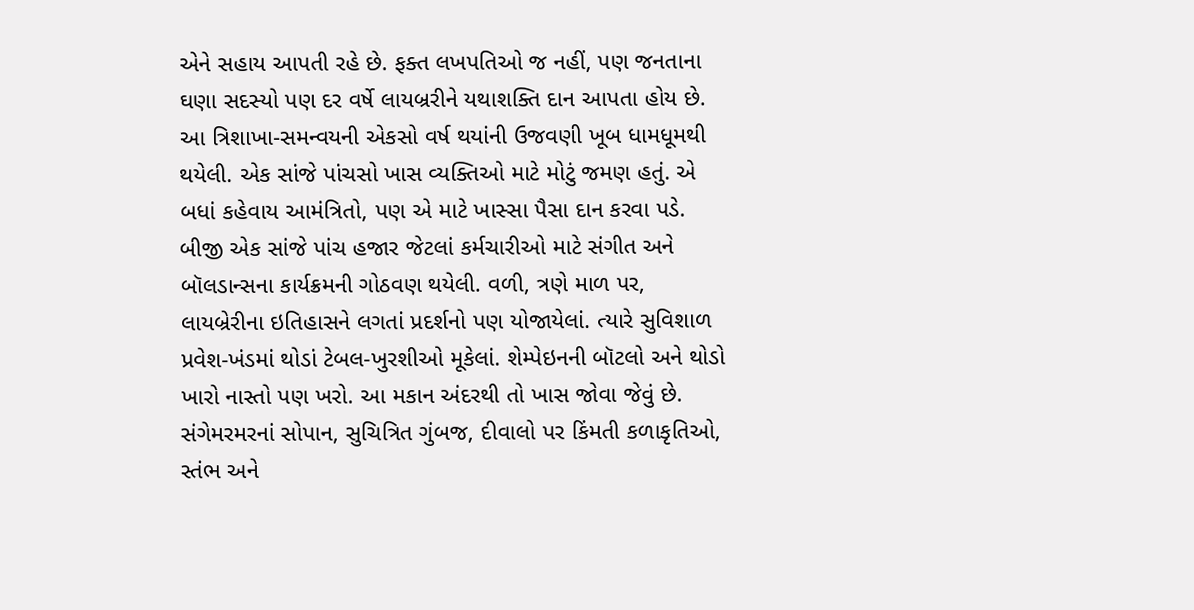એને સહાય આપતી રહે છે. ફક્ત લખપતિઓ જ નહીં, પણ જનતાના ઘણા સદસ્યો પણ દર વર્ષે લાયબ્રરીને યથાશક્તિ દાન આપતા હોય છે. આ ત્રિશાખા-સમન્વયની એકસો વર્ષ થયાંની ઉજવણી ખૂબ ધામધૂમથી થયેલી. એક સાંજે પાંચસો ખાસ વ્યક્તિઓ માટે મોટું જમણ હતું. એ બધાં કહેવાય આમંત્રિતો, પણ એ માટે ખાસ્સા પૈસા દાન કરવા પડે. બીજી એક સાંજે પાંચ હજાર જેટલાં કર્મચારીઓ માટે સંગીત અને બૉલડાન્સના કાર્યક્રમની ગોઠવણ થયેલી. વળી, ત્રણે માળ પર, લાયબ્રેરીના ઇતિહાસને લગતાં પ્રદર્શનો પણ યોજાયેલાં. ત્યારે સુવિશાળ પ્રવેશ-ખંડમાં થોડાં ટેબલ-ખુરશીઓ મૂકેલાં. શેમ્પેઇનની બૉટલો અને થોડો ખારો નાસ્તો પણ ખરો. આ મકાન અંદરથી તો ખાસ જોવા જેવું છે. સંગેમરમરનાં સોપાન, સુચિત્રિત ગુંબજ, દીવાલો પર કિંમતી કળાકૃતિઓ, સ્તંભ અને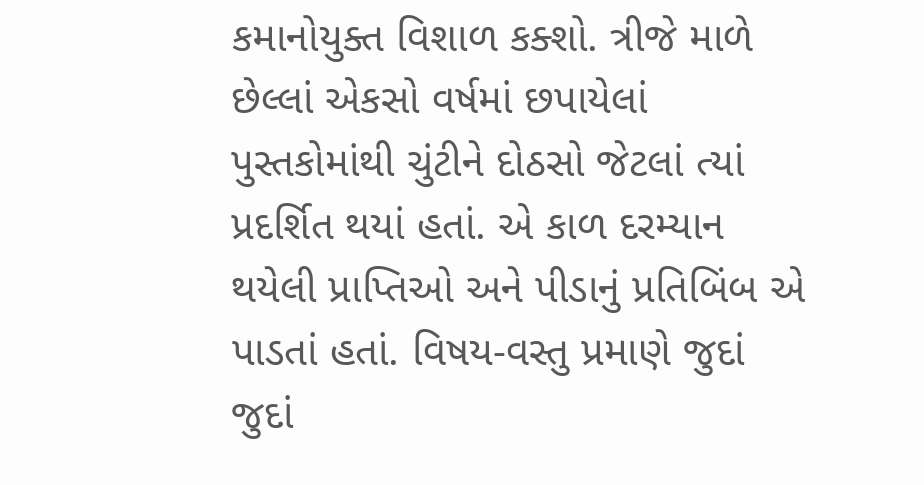કમાનોયુક્ત વિશાળ કક્શો. ત્રીજે માળે છેલ્લાં એકસો વર્ષમાં છપાયેલાં પુસ્તકોમાંથી ચુંટીને દોઠસો જેટલાં ત્યાં પ્રદર્શિત થયાં હતાં. એ કાળ દરમ્યાન થયેલી પ્રાપ્તિઓ અને પીડાનું પ્રતિબિંબ એ પાડતાં હતાં. વિષય-વસ્તુ પ્રમાણે જુદાં જુદાં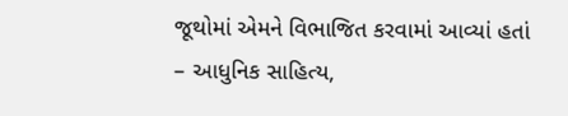જૂથોમાં એમને વિભાજિત કરવામાં આવ્યાં હતાં – આધુનિક સાહિત્ય,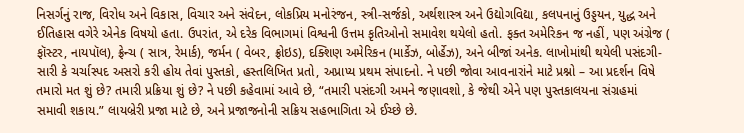નિસર્ગનું રાજ, વિરોધ અને વિકાસ, વિચાર અને સંવેદન, લોકપ્રિય મનોરંજન, સ્ત્રી-સર્જકો, અર્થશાસ્ત્ર અને ઉદ્યોગવિદ્યા, કલપનાનું ઉડ્ડયન, યુદ્ધ અને ઈતિહાસ વગેરે એનેક વિષયો હતા. ઉપરાંત, એ દરેક વિભાગમાં વિશ્વની ઉત્તમ કૃતિઓનો સમાવેશ થયેલો હતો. ફક્ત અમેરિકન જ નહીં, પણ અંગ્રેજ ( ફૉસ્ટર, નાયપૉલ), ફ્રેન્ચ ( સાત્ર, રેમાર્ક), જર્મન ( વેબર, ફ્રોઇડ), દક્શિણ અમેરિકન (માર્કેઝ, બોર્હેઝ), અને બીજાં અનેક. લાખોમાંથી થયેલી પસંદગી- સારી કે ચર્ચાસ્પદ અસરો કરી હોય તેવાં પુસ્તકો, હસ્તલિખિત પ્રતો, અપ્રાપ્ય પ્રથમ સંપાદનો. ને પછી જોવા આવનારાંને માટે પ્રશ્નો – આ પ્રદર્શન વિષે તમારો મત શું છે? તમારી પ્રક્રિયા શું છે? ને પછી કહેવામાં આવે છે, “તમારી પસંદગી અમને જણાવશો, કે જેથી એને પણ પુસ્તકાલયના સંગ્રહમાં સમાવી શકાય.” લાયબ્રેરી પ્રજા માટે છે, અને પ્રજાજનોની સક્રિય સહભાગિતા એ ઈચ્છે છે.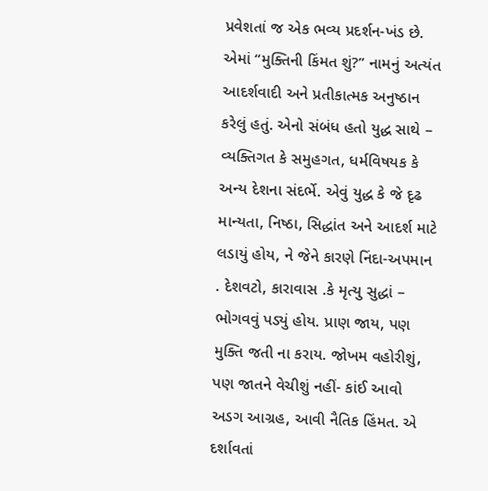પ્રવેશતાં જ એક ભવ્ય પ્રદર્શન-ખંડ છે. એમાં “મુક્તિની કિંમત શું?” નામનું અત્યંત આદર્શવાદી અને પ્રતીકાત્મક અનુષ્ઠાન કરેલું હતું. એનો સંબંધ હતો યુદ્ધ સાથે – વ્યક્તિગત કે સમુહગત, ધર્મવિષયક કે અન્ય દેશના સંદર્ભે. એવું યુદ્ધ કે જે દૃઢ માન્યતા, નિષ્ઠા, સિદ્ધાંત અને આદર્શ માટે લડાયું હોય, ને જેને કારણે નિંદા-અપમાન . દેશવટો, કારાવાસ .કે મૃત્યુ સુદ્ધાં – ભોગવવું પડ્યું હોય. પ્રાણ જાય, પણ મુક્તિ જતી ના કરાય. જોખમ વહોરીશું, પણ જાતને વેચીશું નહીં- કાંઈ આવો અડગ આગ્રહ, આવી નૈતિક હિંમત. એ દર્શાવતાં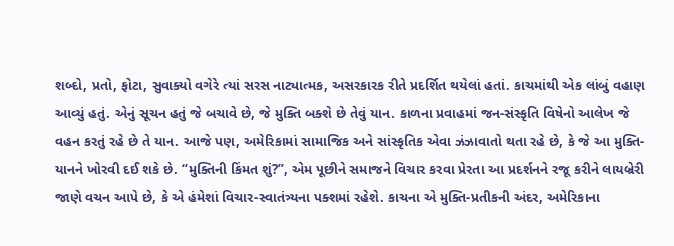શબ્દો, પ્રતો, ફોટા, સુવાક્યો વગેરે ત્યાં સરસ નાટ્યાત્મક, અસરકારક રીતે પ્રદર્શિત થયેલાં હતાં. કાચમાંથી એક લાંબું વહાણ આવ્યું હતું. એનું સૂચન હતું જે બચાવે છે, જે મુક્તિ બક્શે છે તેવું યાન. કાળના પ્રવાહમાં જન-સંસ્કૃતિ વિષેનો આલેખ જે વહન કરતું રહે છે તે યાન. આજે પણ, અમેરિકામાં સામાજિક અને સાંસ્કૃતિક એવા ઝંઝાવાતો થતા રહે છે, કે જે આ મુક્તિ-યાનને ખોરવી દઈ શકે છે. “મુક્તિની કિંમત શું?”, એમ પૂછીને સમાજને વિચાર કરવા પ્રેરતા આ પ્રદર્શનને રજૂ કરીને લાયબ્રેરી જાણે વચન આપે છે, કે એ હંમેશાં વિચાર-સ્વાતંત્ર્યના પક્શમાં રહેશે. કાચના એ મુક્તિ-પ્રતીકની અંદર, અમેરિકાના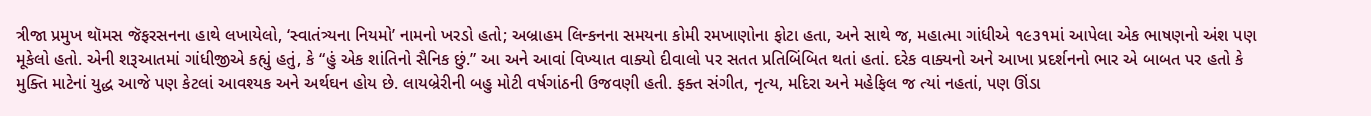ત્રીજા પ્રમુખ થૉમસ જૅફરસનના હાથે લખાયેલો, ‘સ્વાતંત્ર્યના નિયમો’ નામનો ખરડો હતો; અબ્રાહમ લિન્કનના સમયના કોમી રમખાણોના ફોટા હતા, અને સાથે જ, મહાત્મા ગાંધીએ ૧૯૩૧માં આપેલા એક ભાષણનો અંશ પણ મૂકેલો હતો. એની શરૂઆતમાં ગાંધીજીએ કહ્યું હતું, કે “હું એક શાંતિનો સૈનિક છું.” આ અને આવાં વિખ્યાત વાક્યો દીવાલો પર સતત પ્રતિબિંબિત થતાં હતાં. દરેક વાક્યનો અને આખા પ્રદર્શનનો ભાર એ બાબત પર હતો કે મુક્તિ માટેનાં યુદ્ધ આજે પણ કેટલાં આવશ્યક અને અર્થઘન હોય છે. લાયબ્રેરીની બહુ મોટી વર્ષગાંઠની ઉજવણી હતી. ફક્ત સંગીત, નૃત્ય, મદિરા અને મહેફિલ જ ત્યાં નહતાં, પણ ઊંડા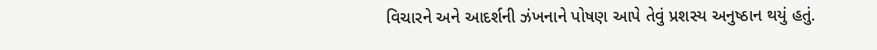વિચારને અને આદર્શની ઝંખનાને પોષણ આપે તેવું પ્રશસ્ય અનુષ્ઠાન થયું હતું.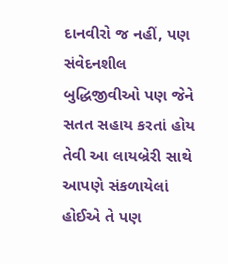દાનવીરો જ નહીં, પણ સંવેદનશીલ બુદ્ધિજીવીઓ પણ જેને સતત સહાય કરતાં હોય તેવી આ લાયબ્રેરી સાથે આપણે સંકળાયેલાં હોઈએ તે પણ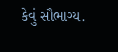કેવું સૌભાગ્ય.